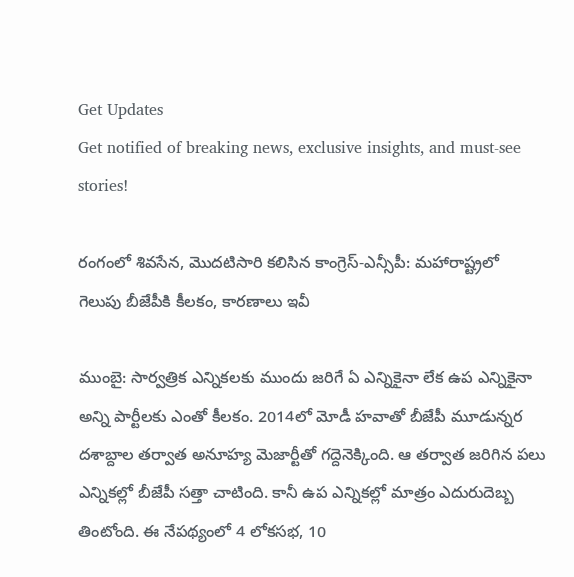Get Updates
Get notified of breaking news, exclusive insights, and must-see stories!

రంగంలో శివసేన, మొదటిసారి కలిసిన కాంగ్రెస్-ఎన్సీపీ: మహారాష్ట్రలో గెలుపు బీజేపీకి కీలకం, కారణాలు ఇవీ

ముంబై: సార్వత్రిక ఎన్నికలకు ముందు జరిగే ఏ ఎన్నికైనా లేక ఉప ఎన్నికైనా అన్ని పార్టీలకు ఎంతో కీలకం. 2014లో మోడీ హవాతో బీజేపీ మూడున్నర దశాబ్దాల తర్వాత అనూహ్య మెజార్టీతో గద్దెనెక్కింది. ఆ తర్వాత జరిగిన పలు ఎన్నికల్లో బీజేపీ సత్తా చాటింది. కానీ ఉప ఎన్నికల్లో మాత్రం ఎదురుదెబ్బ తింటోంది. ఈ నేపథ్యంలో 4 లోకసభ, 10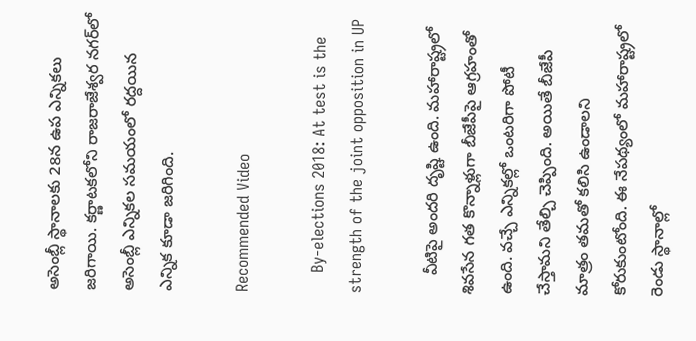అసెంబ్లీ స్థానాలకు 28న ఉప ఎన్నికలు జరిగాయి. కర్ణాటకలోని రాజరాజేశ్వర నగర్‌లో అసెంబ్లీ ఎన్నికల సమయంలో రద్దయిన ఎన్నిక కూడా జరిగింది.

Recommended Video

    By-elections 2018: At test is the strength of the joint opposition in UP

    వీటిపై అందరి దృష్టి ఉంది. మహారాష్ట్రలో శివసేన గత కొన్నాళ్లుగా బీజేపీపై ఆగ్రహంతో ఉంది. వచ్చే ఎన్నికల్లో ఒంటరిగా పోటీ చేస్తామని తేల్చి చెప్పింది. అయితే బీజేపీ మాత్రం తమతో కలిసి ఉండాలని కోరుకుంటోంది. ఈ నేపథ్యంలో మహారాష్ట్రలో రెండు స్థానాల్లో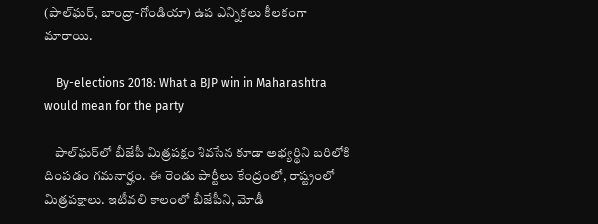(పాల్‌ఘర్, బాంద్రా-గోండియా) ఉప ఎన్నికలు కీలకంగా మారాయి.

    By-elections 2018: What a BJP win in Maharashtra would mean for the party

    పాల్‌ఘర్‌లో బీజేపీ మిత్రపక్షం శివసేన కూడా అభ్యర్థిని బరిలోకి దింపడం గమనార్హం. ఈ రెండు పార్టీలు కేంద్రంలో, రాష్ట్రంలో మిత్రపక్షాలు. ఇటీవలి కాలంలో బీజేపీని, మోడీ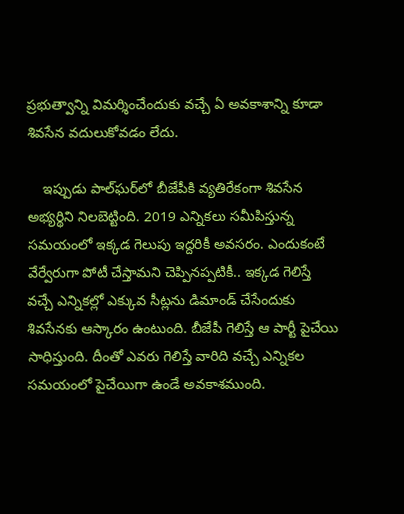ప్రభుత్వాన్ని విమర్శించేందుకు వచ్చే ఏ అవకాశాన్ని కూడా శివసేన వదులుకోవడం లేదు.

    ఇప్పుడు పాల్‌ఘర్‌లో బీజేపీకి వ్యతిరేకంగా శివసేన అభ్యర్థిని నిలబెట్టింది. 2019 ఎన్నికలు సమీపిస్తున్న సమయంలో ఇక్కడ గెలుపు ఇద్దరికీ అవసరం. ఎందుకంటే వేర్వేరుగా పోటీ చేస్తామని చెప్పినప్పటికీ.. ఇక్కడ గెలిస్తే వచ్చే ఎన్నికల్లో ఎక్కువ సీట్లను డిమాండ్ చేసేందుకు శివసేనకు ఆస్కారం ఉంటుంది. బీజేపీ గెలిస్తే ఆ పార్టీ పైచేయి సాధిస్తుంది. దీంతో ఎవరు గెలిస్తే వారిది వచ్చే ఎన్నికల సమయంలో పైచేయిగా ఉండే అవకాశముంది.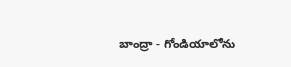బాంద్రా - గోండియాలోను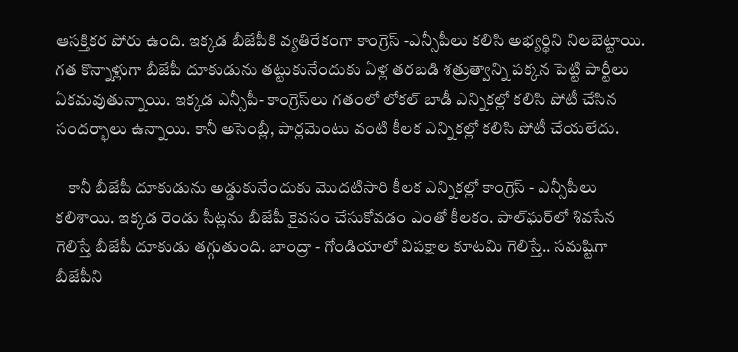ఆసక్తికర పోరు ఉంది. ఇక్కడ బీజేపీకి వ్యతిరేకంగా కాంగ్రెస్ -ఎన్సీపీలు కలిసి అభ్యర్థిని నిలబెట్టాయి. గత కొన్నాళ్లుగా బీజేపీ దూకుడును తట్టుకునేందుకు ఏళ్ల తరబడి శత్రుత్వాన్ని పక్కన పెట్టి పార్టీలు ఏకమవుతున్నాయి. ఇక్కడ ఎన్సీపీ- కాంగ్రెస్‌లు గతంలో లోకల్ బాడీ ఎన్నికల్లో కలిసి పోటీ చేసిన సందర్భాలు ఉన్నాయి. కానీ అసెంబ్లీ, పార్లమెంటు వంటి కీలక ఎన్నికల్లో కలిసి పోటీ చేయలేదు.

    కానీ బీజేపీ దూకుడును అడ్డుకునేందుకు మొదటిసారి కీలక ఎన్నికల్లో కాంగ్రెస్ - ఎన్సీపీలు కలిశాయి. ఇక్కడ రెండు సీట్లను బీజేపీ కైవసం చేసుకోవడం ఎంతో కీలకం. పాల్‌ఘర్‌లో శివసేన గెలిస్తే బీజేపీ దూకుడు తగ్గుతుంది. బాంద్రా - గోండియాలో విపక్షాల కూటమి గెలిస్తే.. సమష్టిగా బీజేపీని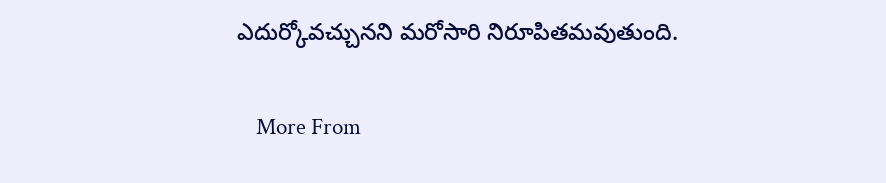ఎదుర్కోవచ్చునని మరోసారి నిరూపితమవుతుంది.

    More From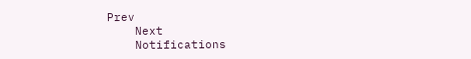Prev
    Next
    Notifications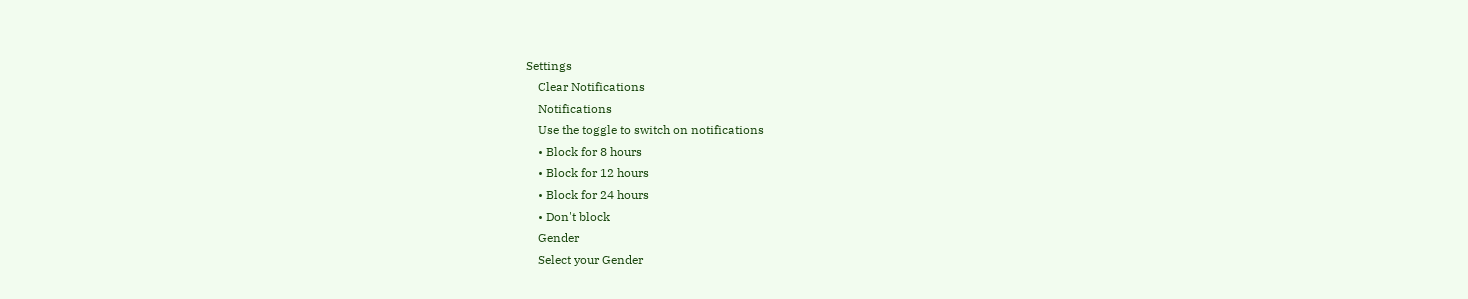Settings
    Clear Notifications
    Notifications
    Use the toggle to switch on notifications
    • Block for 8 hours
    • Block for 12 hours
    • Block for 24 hours
    • Don't block
    Gender
    Select your Gender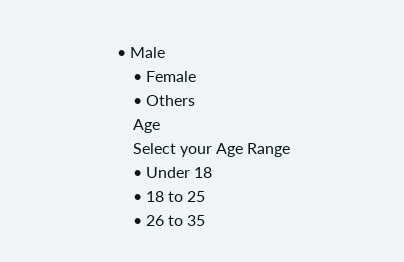• Male
    • Female
    • Others
    Age
    Select your Age Range
    • Under 18
    • 18 to 25
    • 26 to 35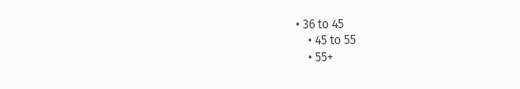• 36 to 45
    • 45 to 55
    • 55+